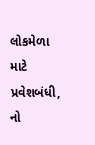લોકમેળા માટે પ્રવેશબંધી, નો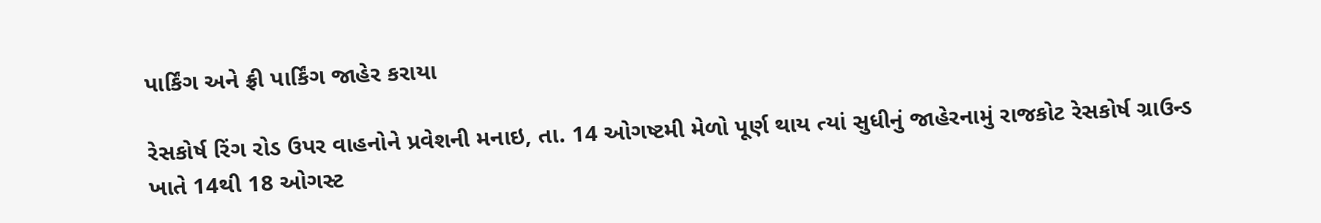પાર્કિંગ અને ફ્રી પાર્કિંગ જાહેર કરાયા

રેસકોર્ષ રિંગ રોડ ઉપર વાહનોને પ્રવેશની મનાઇ, તા. 14 ઓગષ્ટમી મેળો પૂર્ણ થાય ત્યાં સુધીનું જાહેરનામું રાજકોટ રેસકોર્ષ ગ્રાઉન્ડ ખાતે 14થી 18 ઓગસ્ટ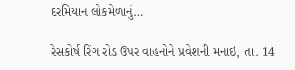દરમિયાન લોકમેળાનું…

રેસકોર્ષ રિંગ રોડ ઉપર વાહનોને પ્રવેશની મનાઇ, તા. 14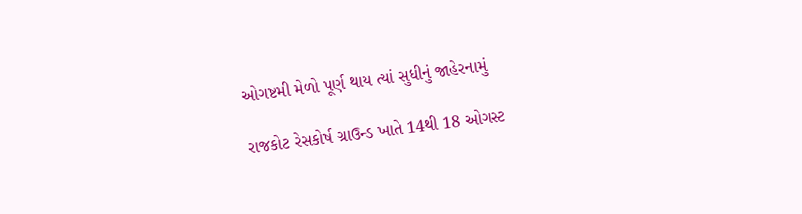ઓગષ્ટમી મેળો પૂર્ણ થાય ત્યાં સુધીનું જાહેરનામું

રાજકોટ રેસકોર્ષ ગ્રાઉન્ડ ખાતે 14થી 18 ઓગસ્ટ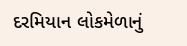દરમિયાન લોકમેળાનું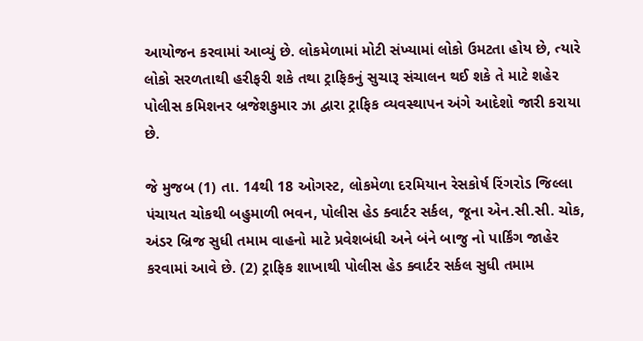આયોજન કરવામાં આવ્યું છે. લોકમેળામાં મોટી સંખ્યામાં લોકો ઉમટતા હોય છે, ત્યારે લોકો સરળતાથી હરીફરી શકે તથા ટ્રાફિકનું સુચારૂ સંચાલન થઈ શકે તે માટે શહેર પોલીસ કમિશનર બ્રજેશકુમાર ઝા દ્વારા ટ્રાફિક વ્યવસ્થાપન અંગે આદેશો જારી કરાયા છે.

જે મુજબ (1) તા. 14થી 18 ઓગસ્ટ, લોકમેળા દરમિયાન રેસકોર્ષ રિંગરોડ જિલ્લા પંચાયત ચોકથી બહુમાળી ભવન, પોલીસ હેડ ક્વાર્ટર સર્કલ, જૂના એન.સી.સી. ચોક, અંડર બ્રિજ સુધી તમામ વાહનો માટે પ્રવેશબંધી અને બંને બાજુ નો પાર્કિંગ જાહેર કરવામાં આવે છે. (2) ટ્રાફિક શાખાથી પોલીસ હેડ ક્વાર્ટર સર્કલ સુધી તમામ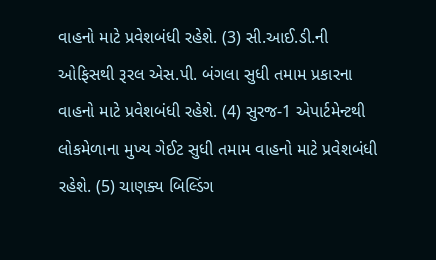વાહનો માટે પ્રવેશબંધી રહેશે. (3) સી.આઈ.ડી.ની ઓફિસથી રૂરલ એસ.પી. બંગલા સુધી તમામ પ્રકારના વાહનો માટે પ્રવેશબંધી રહેશે. (4) સુરજ-1 એપાર્ટમેન્ટથી લોકમેળાના મુખ્ય ગેઈટ સુધી તમામ વાહનો માટે પ્રવેશબંધી રહેશે. (5) ચાણક્ય બિલ્ડિંગ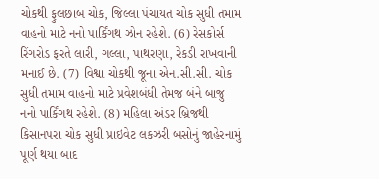ચોકથી ફુલછાબ ચોક, જિલ્લા પંચાયત ચોક સુધી તમામ વાહનો માટે નનો પાર્કિંગથ ઝોન રહેશે. (6) રેસકોર્સ રિંગરોડ ફરતે લારી, ગલ્લા, પાથરણા, રેકડી રાખવાની મનાઈ છે. (7) વિશ્વા ચોકથી જૂના એન.સી.સી. ચોક સુધી તમામ વાહનો માટે પ્રવેશબંધી તેમજ બંને બાજુ નનો પાર્કિંગથ રહેશે. (8) મહિલા અંડર બ્રિજથી કિસાનપરા ચોક સુધી પ્રાઇવેટ લકઝરી બસોનું જાહેરનામું પૂર્ણ થયા બાદ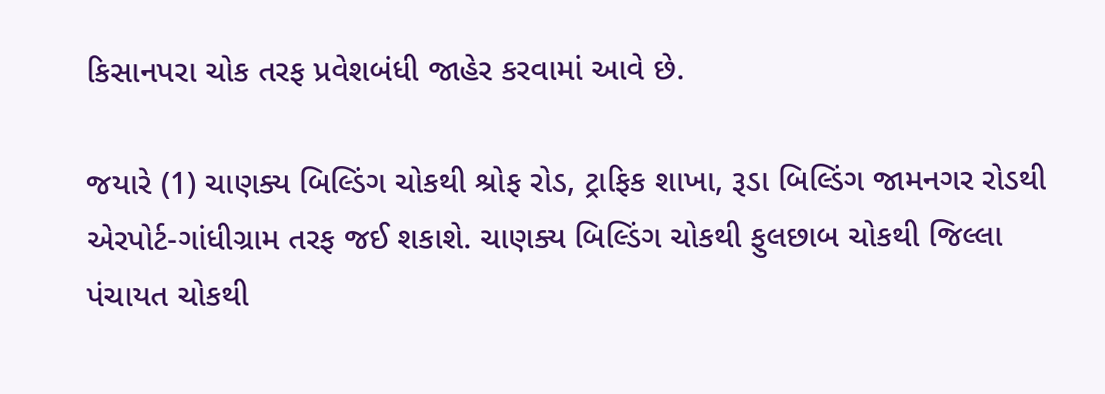કિસાનપરા ચોક તરફ પ્રવેશબંધી જાહેર કરવામાં આવે છે.

જયારે (1) ચાણક્ય બિલ્ડિંગ ચોકથી શ્રોફ રોડ, ટ્રાફિક શાખા, રૂડા બિલ્ડિંગ જામનગર રોડથી એરપોર્ટ-ગાંધીગ્રામ તરફ જઈ શકાશે. ચાણક્ય બિલ્ડિંગ ચોકથી ફુલછાબ ચોકથી જિલ્લા પંચાયત ચોકથી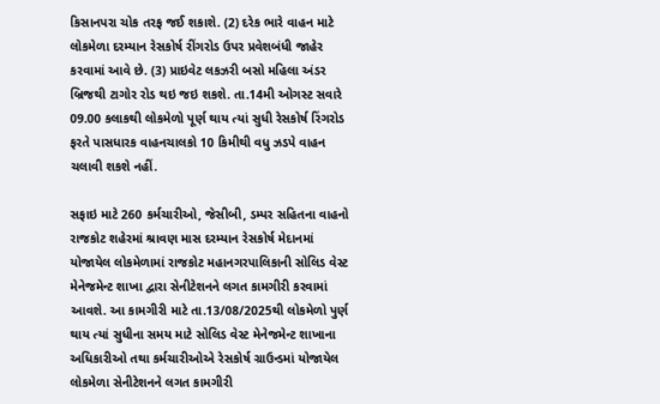કિસાનપરા ચોક તરફ જઈ શકાશે. (2) દરેક ભારે વાહન માટે લોકમેળા દરમ્યાન રેસકોર્ષ રીંગરોડ ઉપર પ્રવેશબંધી જાહેર કરવામાં આવે છે. (3) પ્રાઇવેટ લકઝરી બસો મહિલા અંડર બ્રિજથી ટાગોર રોડ થઇ જઇ શકશે. તા.14મી ઓગસ્ટ સવારે 09.00 કલાકથી લોકમેળો પૂર્ણ થાય ત્યાં સુધી રેસકોર્ષ રિંગરોડ ફરતે પાસધારક વાહનચાલકો 10 કિમીથી વધુ ઝડપે વાહન ચલાવી શકશે નહીં.

સફાઇ માટે 260 કર્મચારીઓ, જેસીબી, ડમ્પર સહિતના વાહનો
રાજકોટ શહેરમાં શ્રાવણ માસ દરમ્યાન રેસકોર્ષ મેદાનમાં યોજાયેલ લોકમેળામાં રાજકોટ મહાનગરપાલિકાની સોલિડ વેસ્ટ મેનેજમેન્ટ શાખા દ્વારા સેનીટેશનને લગત કામગીરી કરવામાં આવશે. આ કામગીરી માટે તા.13/08/2025થી લોકમેળો પુર્ણ થાય ત્યાં સુધીના સમય માટે સોલિડ વેસ્ટ મેનેજમેન્ટ શાખાના અધિકારીઓ તથા કર્મચારીઓએ રેસકોર્ષ ગ્રાઉન્ડમાં યોજાયેલ લોકમેળા સેનીટેશનને લગત કામગીરી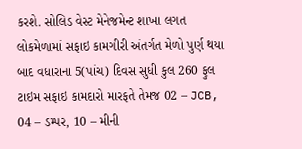કરશે. સોલિડ વેસ્ટ મેનેજમેન્ટ શાખા લગત લોકમેળામાં સફાઇ કામગીરી અંતર્ગત મેળો પુર્ણ થયા બાદ વધારાના 5(પાંચ) દિવસ સુધી કુલ 260 ફુલ ટાઇમ સફાઇ કામદારો મારફતે તેમજ 02 – JCB, 04 – ડમ્પર, 10 – મીની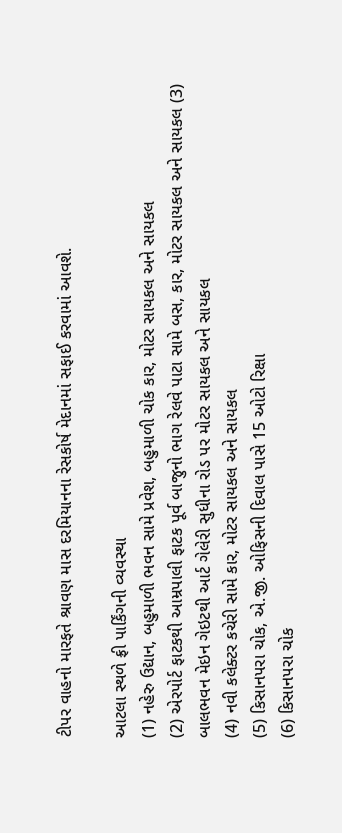ટીપર વાહનો મારફતે શ્રાવણ માસ દરમિયાનના રેસકોર્ષ મેદાનમાં સફાઈ કરવામાં આવશે.

આટલા સ્થળે ફ્રી પાર્કિંગની વ્યવસ્થા
(1) નહેરુ ઉદ્યાન, બહુમાળી ભવન સામે પ્રવેશ, બહુમાળી ચોક કાર, મોટર સાયકલ અને સાયકલ
(2) એરપોર્ટ ફાટકથી આમ્રપાલી ફાટક પૂર્વ બાજુનો ભાગ રેલવે પાટા સામે બસ, કાર, મોટર સાયકલ અને સાયકલ (3) બાલભવન મેઇન ગેઇટથી આર્ટ ગેલેરી સુધીના રોડ પર મોટર સાયકલ અને સાયકલ
(4) નવી કલેક્ટર કચેરી સામે કાર, મોટર સાયકલ અને સાયકલ
(5) કિસાનપરા ચોક, એ.જી. ઓફિસની દિવાલ પાસે 15 ઓટો રિક્ષા
(6) કિસાનપરા ચોક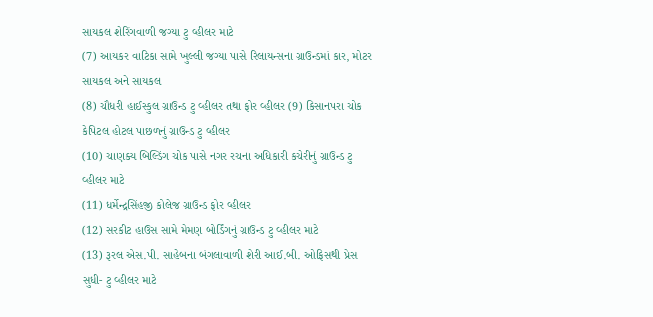સાયકલ શેરિંગવાળી જગ્યા ટુ વ્હીલર માટે
(7) આયકર વાટિકા સામે ખુલ્લી જગ્યા પાસે રિલાયન્સના ગ્રાઉન્ડમાં કાર, મોટર સાયકલ અને સાયકલ
(8) ચૌધરી હાઈસ્કુલ ગ્રાઉન્ડ ટુ વ્હીલર તથા ફોર વ્હીલર (9) કિસાનપરા ચોક કેપિટલ હોટલ પાછળનું ગ્રાઉન્ડ ટુ વ્હીલર
(10) ચાણક્ય બિલ્ડિંગ ચોક પાસે નગર રચના અધિકારી કચેરીનું ગ્રાઉન્ડ ટુ વ્હીલર માટે
(11) ધર્મેન્દ્રસિંહજી કોલેજ ગ્રાઉન્ડ ફોર વ્હીલર
(12) સરકીટ હાઉસ સામે મેમણ બોર્ડિંગનું ગ્રાઉન્ડ ટુ વ્હીલર માટે
(13) રૂરલ એસ.પી. સાહેબના બંગલાવાળી શેરી આઈ.બી. ઓફિસથી પ્રેસ સુધી- ટુ વ્હીલર માટે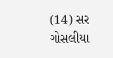(14) સર ગોસલીયા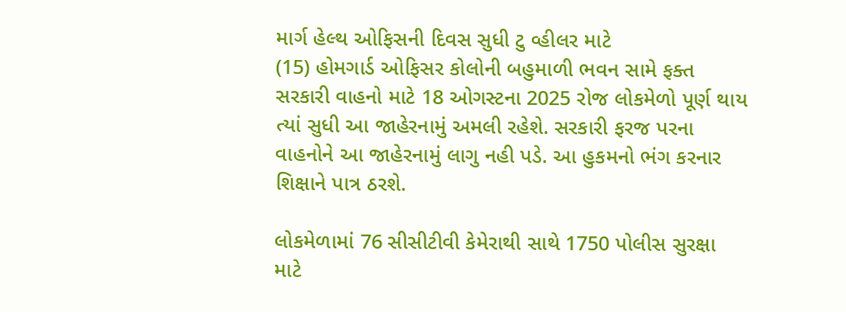માર્ગ હેલ્થ ઓફિસની દિવસ સુધી ટુ વ્હીલર માટે
(15) હોમગાર્ડ ઓફિસર કોલોની બહુમાળી ભવન સામે ફક્ત સરકારી વાહનો માટે 18 ઓગસ્ટના 2025 રોજ લોકમેળો પૂર્ણ થાય ત્યાં સુધી આ જાહેરનામું અમલી રહેશે. સરકારી ફરજ પરના વાહનોને આ જાહેરનામું લાગુ નહી પડે. આ હુકમનો ભંગ કરનાર શિક્ષાને પાત્ર ઠરશે.

લોકમેળામાં 76 સીસીટીવી કેમેરાથી સાથે 1750 પોલીસ સુરક્ષા માટે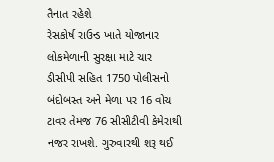તૈનાત રહેશે
રેસકોર્ષ રાઉન્ડ ખાતે યોજાનાર લોકમેળાની સુરક્ષા માટે ચાર ડીસીપી સહિત 1750 પોલીસનો બંદોબસ્ત અને મેળા પર 16 વોચ ટાવર તેમજ 76 સીસીટીવી કેમેરાથી નજર રાખશે. ગુરુવારથી શરૂ થઈ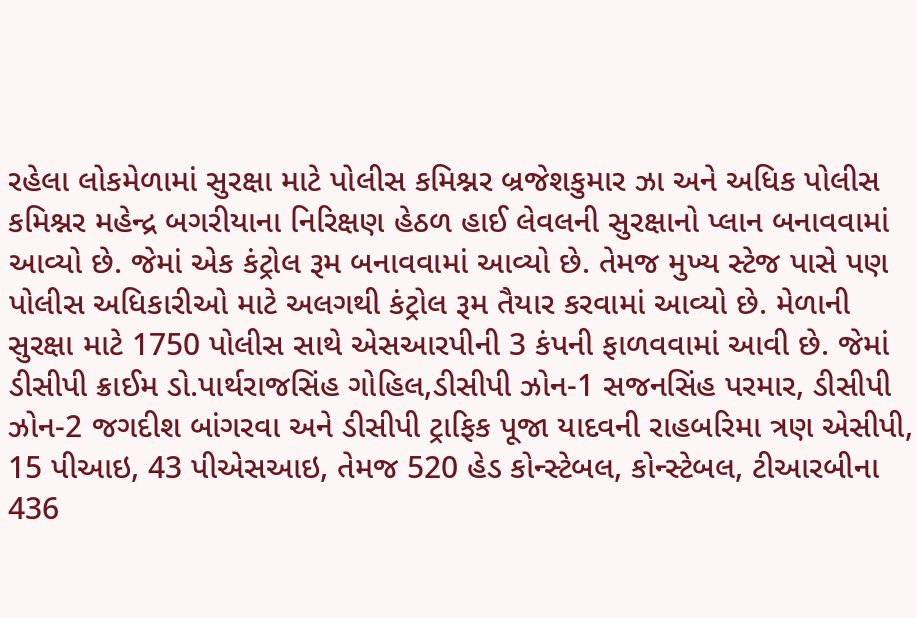રહેલા લોકમેળામાં સુરક્ષા માટે પોલીસ કમિશ્નર બ્રજેશકુમાર ઝા અને અધિક પોલીસ કમિશ્નર મહેન્દ્ર બગરીયાના નિરિક્ષણ હેઠળ હાઈ લેવલની સુરક્ષાનો પ્લાન બનાવવામાં આવ્યો છે. જેમાં એક કંટ્રોલ રૂમ બનાવવામાં આવ્યો છે. તેમજ મુખ્ય સ્ટેજ પાસે પણ પોલીસ અધિકારીઓ માટે અલગથી કંટ્રોલ રૂમ તૈયાર કરવામાં આવ્યો છે. મેળાની સુરક્ષા માટે 1750 પોલીસ સાથે એસઆરપીની 3 કંપની ફાળવવામાં આવી છે. જેમાં ડીસીપી ક્રાઈમ ડો.પાર્થરાજસિંહ ગોહિલ,ડીસીપી ઝોન-1 સજનસિંહ પરમાર, ડીસીપી ઝોન-2 જગદીશ બાંગરવા અને ડીસીપી ટ્રાફિક પૂજા યાદવની રાહબરિમા ત્રણ એસીપી, 15 પીઆઇ, 43 પીએસઆઇ, તેમજ 520 હેડ કોન્સ્ટેબલ, કોન્સ્ટેબલ, ટીઆરબીના 436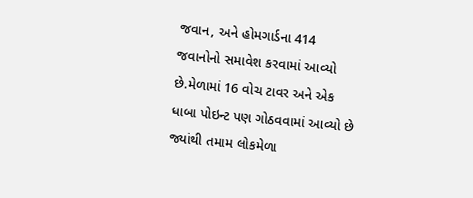જવાન, અને હોમગાર્ડના 414 જવાનોનો સમાવેશ કરવામાં આવ્યો છે.મેળામાં 16 વોચ ટાવર અને એક ધાબા પોઇન્ટ પણ ગોઠવવામાં આવ્યો છે જ્યાંથી તમામ લોકમેળા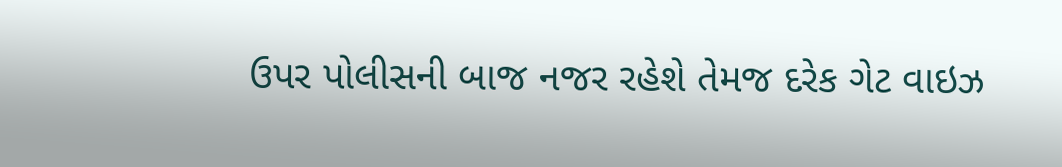ઉપર પોલીસની બાજ નજર રહેશે તેમજ દરેક ગેટ વાઇઝ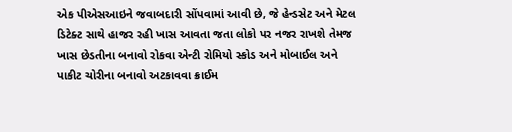એક પીએસઆઇને જવાબદારી સોંપવામાં આવી છે, જે હેન્ડસેટ અને મેટલ ડિટેક્ટ સાથે હાજર રહી ખાસ આવતા જતા લોકો પર નજર રાખશે તેમજ ખાસ છેડતીના બનાવો રોકવા એન્ટી રોમિયો સ્કોડ અને મોબાઈલ અને પાકીટ ચોરીના બનાવો અટકાવવા ક્રાઈમ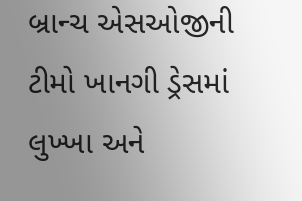બ્રાન્ચ એસઓજીની ટીમો ખાનગી ડ્રેસમાં લુખ્ખા અને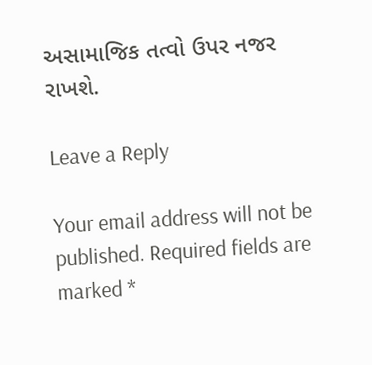અસામાજિક તત્વો ઉપર નજર રાખશે.

Leave a Reply

Your email address will not be published. Required fields are marked *